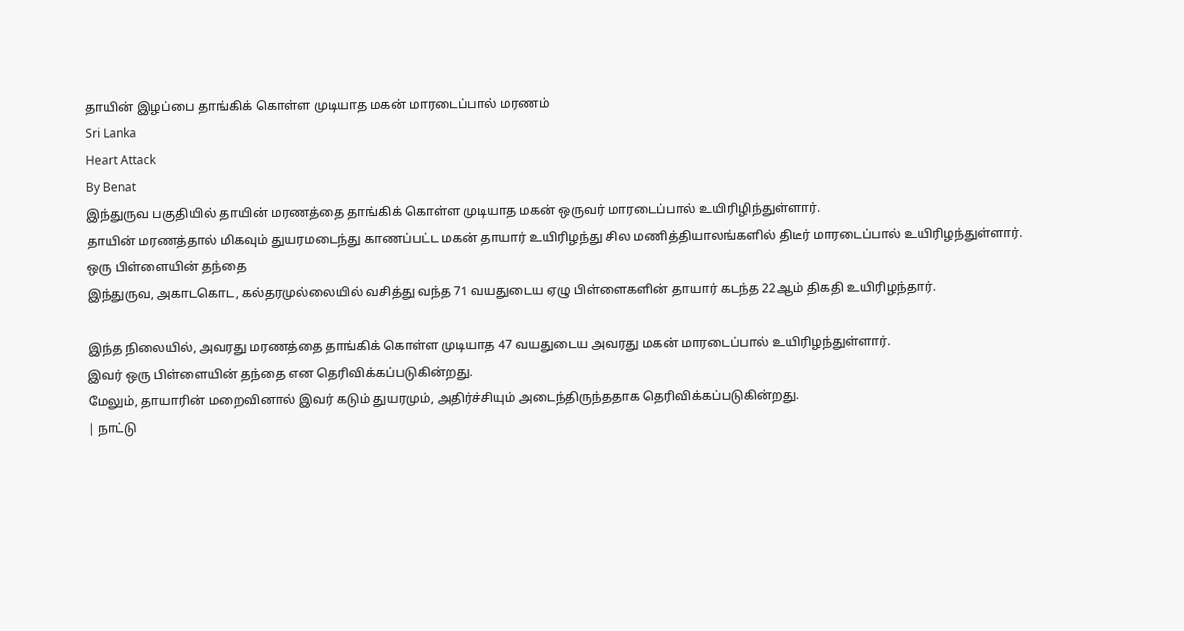தாயின் இழப்பை தாங்கிக் கொள்ள முடியாத மகன் மாரடைப்பால் மரணம்
Sri Lanka
Heart Attack
By Benat
இந்துருவ பகுதியில் தாயின் மரணத்தை தாங்கிக் கொள்ள முடியாத மகன் ஒருவர் மாரடைப்பால் உயிரிழிந்துள்ளார்.
தாயின் மரணத்தால் மிகவும் துயரமடைந்து காணப்பட்ட மகன் தாயார் உயிரிழந்து சில மணித்தியாலங்களில் திடீர் மாரடைப்பால் உயிரிழந்துள்ளார்.
ஒரு பிள்ளையின் தந்தை
இந்துருவ, அகாடகொட, கல்தரமுல்லையில் வசித்து வந்த 71 வயதுடைய ஏழு பிள்ளைகளின் தாயார் கடந்த 22ஆம் திகதி உயிரிழந்தார்.

இந்த நிலையில், அவரது மரணத்தை தாங்கிக் கொள்ள முடியாத 47 வயதுடைய அவரது மகன் மாரடைப்பால் உயிரிழந்துள்ளார்.
இவர் ஒரு பிள்ளையின் தந்தை என தெரிவிக்கப்படுகின்றது.
மேலும், தாயாரின் மறைவினால் இவர் கடும் துயரமும், அதிர்ச்சியும் அடைந்திருந்ததாக தெரிவிக்கப்படுகின்றது.
| நாட்டு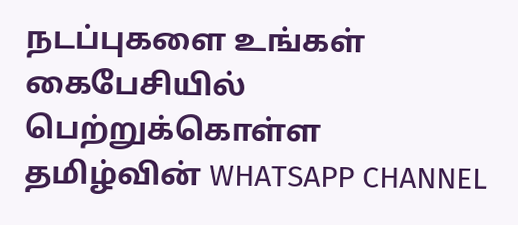நடப்புகளை உங்கள் கைபேசியில் பெற்றுக்கொள்ள தமிழ்வின் WHATSAPP CHANNEL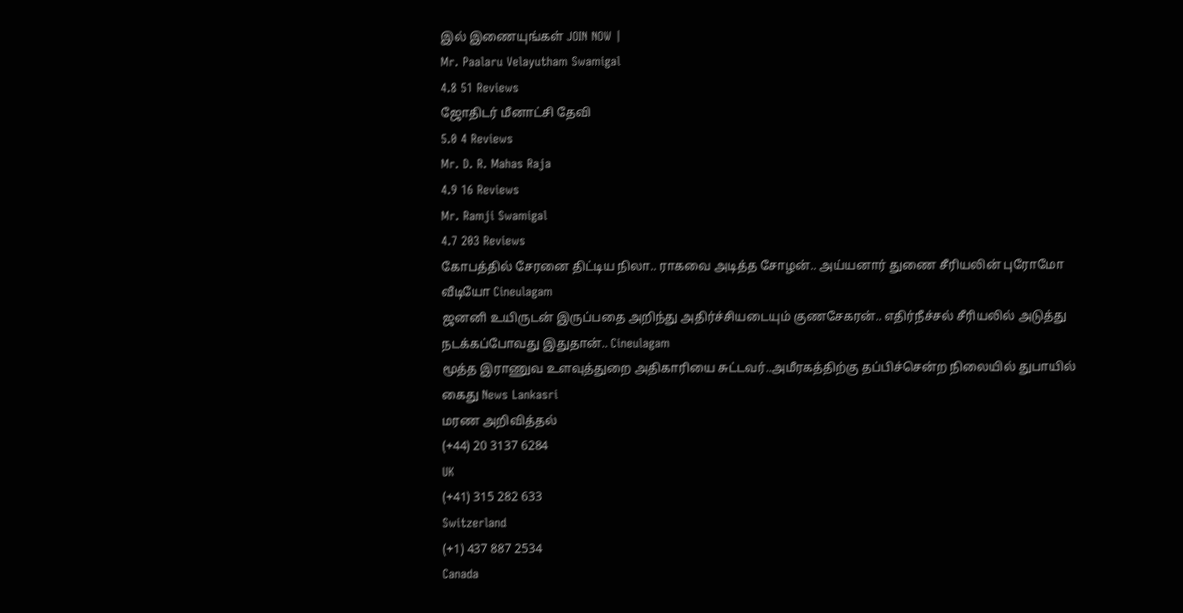இல் இணையுங்கள் JOIN NOW |
Mr. Paalaru Velayutham Swamigal
4.8 51 Reviews
ஜோதிடர் மீனாட்சி தேவி
5.0 4 Reviews
Mr. D. R. Mahas Raja
4.9 16 Reviews
Mr. Ramji Swamigal
4.7 203 Reviews
கோபத்தில் சேரனை திட்டிய நிலா.. ராகவை அடித்த சோழன்.. அய்யனார் துணை சீரியலின் புரோமோ வீடியோ Cineulagam
ஜனனி உயிருடன் இருப்பதை அறிந்து அதிர்ச்சியடையும் குணசேகரன்.. எதிர்நீச்சல் சீரியலில் அடுத்து நடக்கப்போவது இதுதான்.. Cineulagam
மூத்த இராணுவ உளவுத்துறை அதிகாரியை சுட்டவர்..அமீரகத்திற்கு தப்பிச்சென்ற நிலையில் துபாயில் கைது News Lankasri
மரண அறிவித்தல்
(+44) 20 3137 6284
UK
(+41) 315 282 633
Switzerland
(+1) 437 887 2534
Canada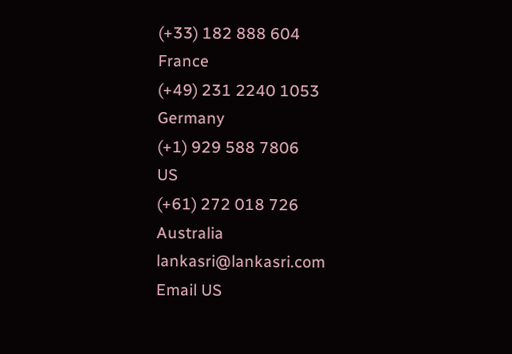(+33) 182 888 604
France
(+49) 231 2240 1053
Germany
(+1) 929 588 7806
US
(+61) 272 018 726
Australia
lankasri@lankasri.com
Email US